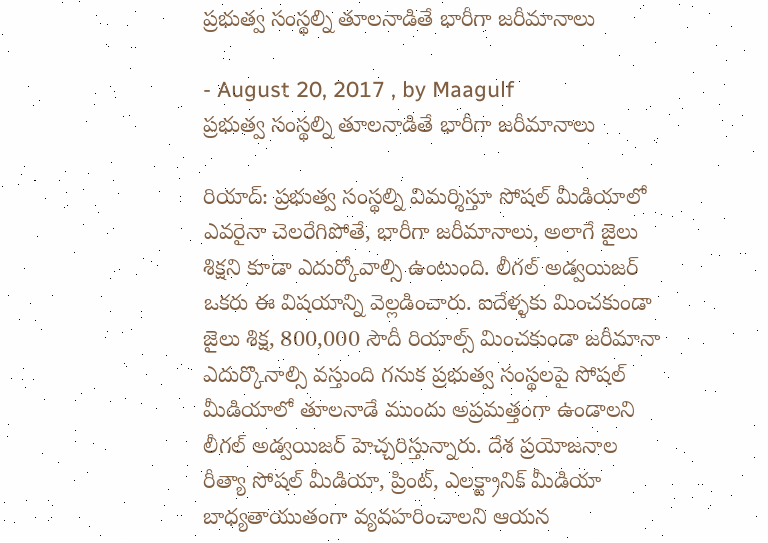ప్రభుత్వ సంస్థల్ని తూలనాడితే భారీగా జరీమానాలు

- August 20, 2017 , by Maagulf
ప్రభుత్వ సంస్థల్ని తూలనాడితే భారీగా జరీమానాలు

రియాద్‌: ప్రభుత్వ సంస్థల్ని విమర్శిస్తూ సోషల్‌ మీడియాలో ఎవరైనా చెలరేగిపోతే, భారీగా జరీమానాలు, అలాగే జైలు శిక్షని కూడా ఎదుర్కోవాల్సి ఉంటుంది. లీగల్‌ అడ్వయిజర్‌ ఒకరు ఈ విషయాన్ని వెల్లడించారు. ఐదేళ్ళకు మించకుండా జైలు శిక్ష, 800,000 సౌదీ రియాల్స్‌ మించకుండా జరీమానా ఎదుర్కొనాల్సి వస్తుంది గనుక ప్రభుత్వ సంస్థలపై సోషల్‌ మీడియాలో తూలనాడే ముందు అప్రమత్తంగా ఉండాలని లీగల్‌ అడ్వయిజర్‌ హెచ్చరిస్తున్నారు. దేశ ప్రయోజనాల రీత్యా సోషల్‌ మీడియా, ప్రింట్‌, ఎలక్ట్రానిక్‌ మీడియా బాధ్యతాయుతంగా వ్యవహరించాలని ఆయన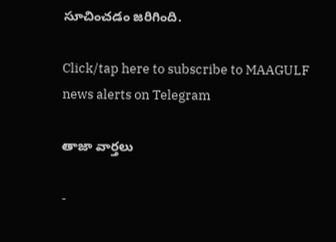సూచించడం జరిగింది.

Click/tap here to subscribe to MAAGULF news alerts on Telegram

తాజా వార్తలు

-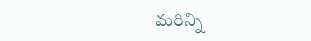మరిన్ని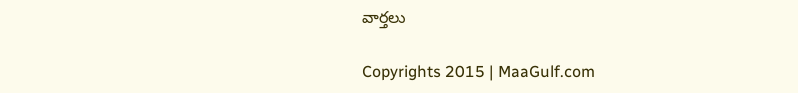వార్తలు

Copyrights 2015 | MaaGulf.com